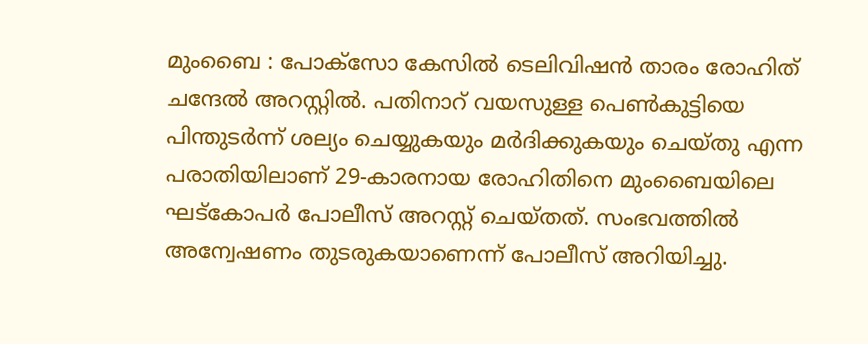മുംബൈ : പോക്സോ കേസിൽ ടെലിവിഷൻ താരം രോഹിത് ചന്ദേൽ അറസ്റ്റിൽ. പതിനാറ് വയസുള്ള പെൺകുട്ടിയെ പിന്തുടർന്ന് ശല്യം ചെയ്യുകയും മർദിക്കുകയും ചെയ്തു എന്ന പരാതിയിലാണ് 29-കാരനായ രോഹിതിനെ മുംബൈയിലെ ഘട്കോപർ പോലീസ് അറസ്റ്റ് ചെയ്തത്. സംഭവത്തിൽ അന്വേഷണം തുടരുകയാണെന്ന് പോലീസ് അറിയിച്ചു.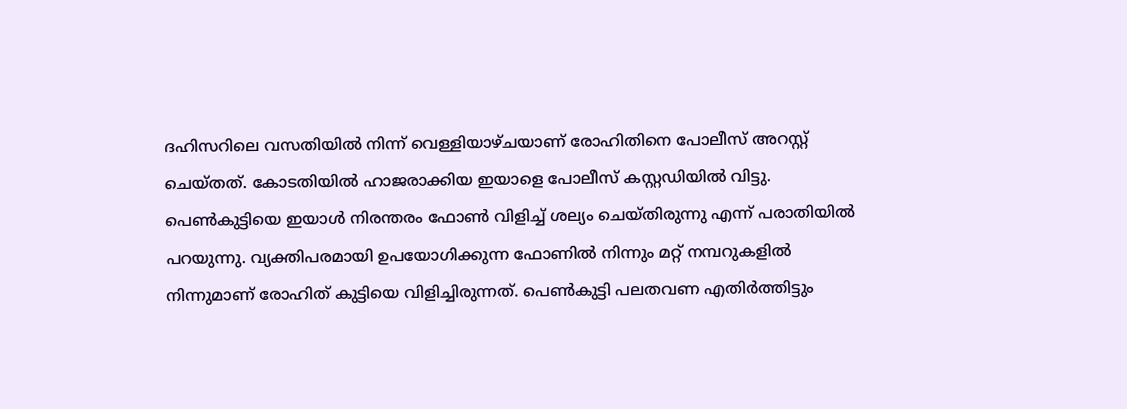ദഹിസറിലെ വസതിയിൽ നിന്ന് വെള്ളിയാഴ്ചയാണ് രോഹിതിനെ പോലീസ് അറസ്റ്റ് ചെയ്തത്. കോടതിയിൽ ഹാജരാക്കിയ ഇയാളെ പോലീസ് കസ്റ്റഡിയിൽ വിട്ടു. പെൺകുട്ടിയെ ഇയാൾ നിരന്തരം ഫോൺ വിളിച്ച് ശല്യം ചെയ്തിരുന്നു എന്ന് പരാതിയിൽ പറയുന്നു. വ്യക്തിപരമായി ഉപയോഗിക്കുന്ന ഫോണിൽ നിന്നും മറ്റ് നമ്പറുകളിൽ നിന്നുമാണ് രോഹിത് കുട്ടിയെ വിളിച്ചിരുന്നത്. പെൺകുട്ടി പലതവണ എതിർത്തിട്ടും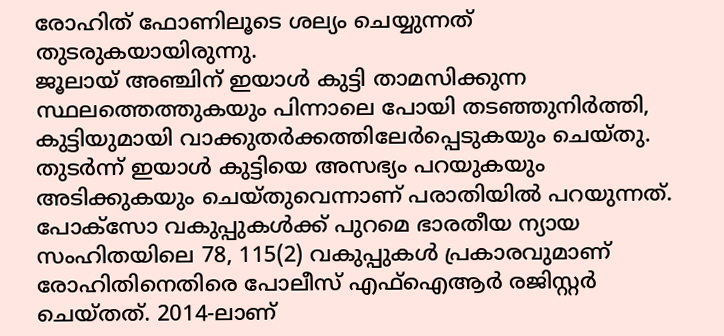രോഹിത് ഫോണിലൂടെ ശല്യം ചെയ്യുന്നത് തുടരുകയായിരുന്നു.
ജൂലായ് അഞ്ചിന് ഇയാൾ കുട്ടി താമസിക്കുന്ന സ്ഥലത്തെത്തുകയും പിന്നാലെ പോയി തടഞ്ഞുനിർത്തി, കുട്ടിയുമായി വാക്കുതർക്കത്തിലേർപ്പെടുകയും ചെയ്തു. തുടർന്ന് ഇയാൾ കുട്ടിയെ അസഭ്യം പറയുകയും അടിക്കുകയും ചെയ്തുവെന്നാണ് പരാതിയിൽ പറയുന്നത്. പോക്സോ വകുപ്പുകൾക്ക് പുറമെ ഭാരതീയ ന്യായ സംഹിതയിലെ 78, 115(2) വകുപ്പുകൾ പ്രകാരവുമാണ് രോഹിതിനെതിരെ പോലീസ് എഫ്ഐആർ രജിസ്റ്റർ ചെയ്തത്. 2014-ലാണ്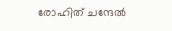രോഹിത് ചന്ദേൽ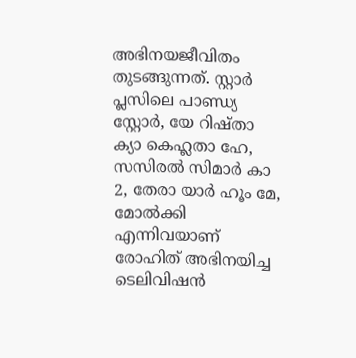അഭിനയജീവിതം തുടങ്ങുന്നത്. സ്റ്റാർ പ്ലസിലെ പാണ്ഡ്യ സ്റ്റോർ, യേ റിഷ്താ ക്യാ കെഹ്ലതാ ഹേ, സസിരൽ സിമാർ കാ 2, തേരാ യാർ ഹൂം മേ, മോൽക്കി എന്നിവയാണ് രോഹിത് അഭിനയിച്ച ടെലിവിഷൻ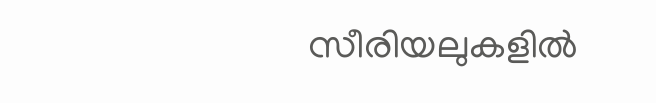സീരിയലുകളിൽ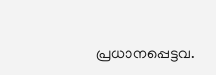പ്രധാനപ്പെട്ടവ.